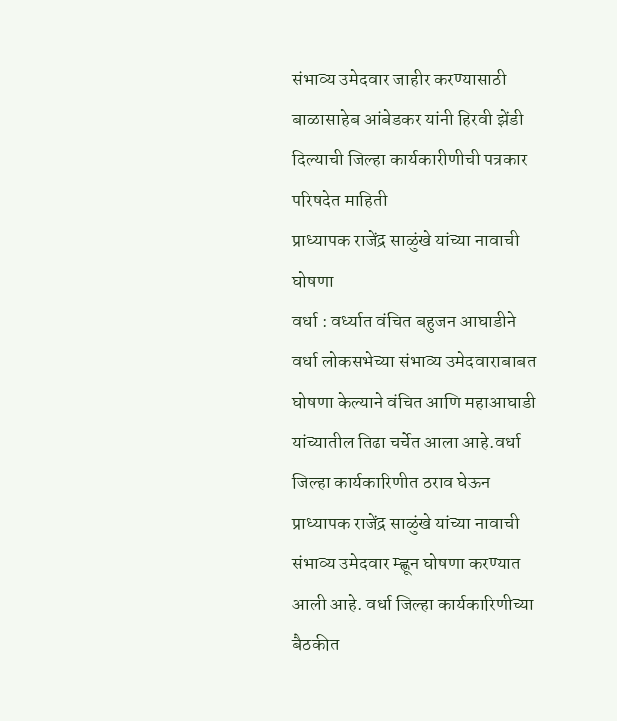संभाव्य उमेदवार जाहीर करण्यासाठी बाळासाहेब आंबेडकर यांनी हिरवी झेंडी दिल्याची जिल्हा कार्यकारीणीची पत्रकार परिषदेत माहिती
प्राध्यापक राजेंद्र साळुंखे यांच्या नावाची घोषणा
वर्धा : वर्ध्यात वंचित बहुजन आघाडीने वर्धा लोकसभेच्या संभाव्य उमेदवाराबाबत घोषणा केल्याने वंचित आणि महाआघाडी यांच्यातील तिढा चर्चेत आला आहे.वर्धा जिल्हा कार्यकारिणीत ठराव घेऊन प्राध्यापक राजेंद्र साळुंखे यांच्या नावाची संभाव्य उमेदवार म्ह्णून घोषणा करण्यात आली आहे. वर्धा जिल्हा कार्यकारिणीच्या बैठकीत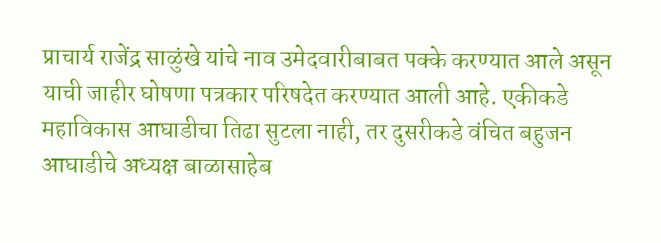प्राचार्य राजेंद्र साळुंखे यांचे नाव उमेदवारीबाबत पक्के करण्यात आले असून याची जाहीर घोषणा पत्रकार परिषदेत करण्यात आली आहे. एकीकडे महाविकास आघाडीचा तिढा सुटला नाही, तर दुसरीकडे वंचित बहुजन आघाडीचे अध्यक्ष बाळासाहेब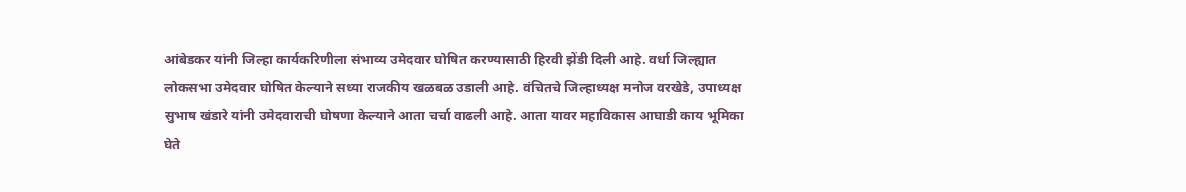आंबेडकर यांनी जिल्हा कार्यकरिणीला संभाव्य उमेदवार घोषित करण्यासाठी हिरवी झेंडी दिली आहे. वर्धा जिल्ह्यात लोकसभा उमेदवार घोषित केल्याने सध्या राजकीय खळबळ उडाली आहे. वंचितचे जिल्हाध्यक्ष मनोज वरखेडे, उपाध्यक्ष सुभाष खंडारे यांनी उमेदवाराची घोषणा केल्याने आता चर्चा वाढली आहे. आता यावर महाविकास आघाडी काय भूमिका घेते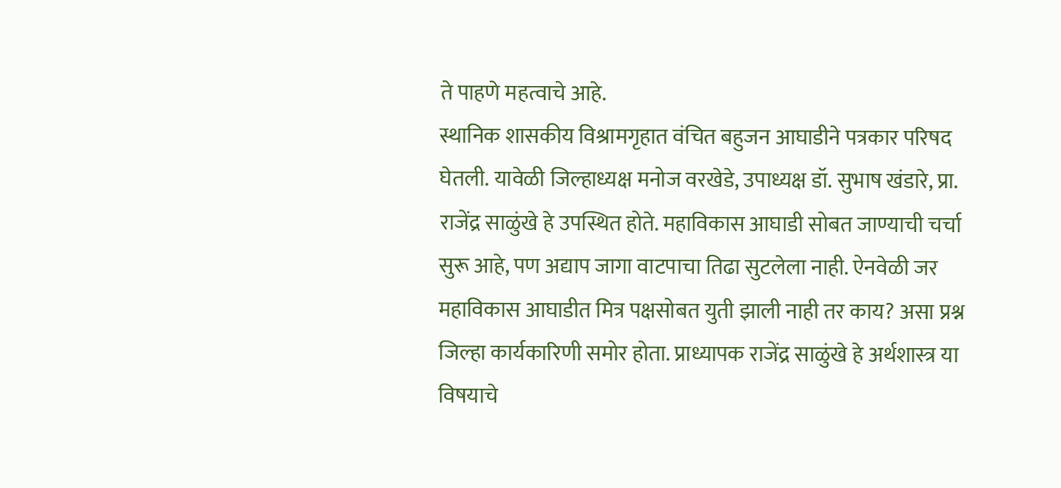ते पाहणे महत्वाचे आहे.
स्थानिक शासकीय विश्रामगृहात वंचित बहुजन आघाडीने पत्रकार परिषद घेतली. यावेळी जिल्हाध्यक्ष मनोज वरखेडे, उपाध्यक्ष डॉ. सुभाष खंडारे, प्रा. राजेंद्र साळुंखे हे उपस्थित होते. महाविकास आघाडी सोबत जाण्याची चर्चा सुरू आहे, पण अद्याप जागा वाटपाचा तिढा सुटलेला नाही. ऐनवेळी जर महाविकास आघाडीत मित्र पक्षसोबत युती झाली नाही तर काय? असा प्रश्न जिल्हा कार्यकारिणी समोर होता. प्राध्यापक राजेंद्र साळुंखे हे अर्थशास्त्र या विषयाचे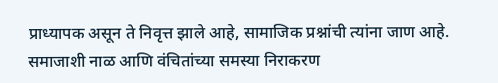प्राध्यापक असून ते निवृत्त झाले आहे, सामाजिक प्रश्नांची त्यांना जाण आहे. समाजाशी नाळ आणि वंचितांच्या समस्या निराकरण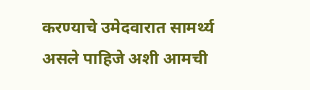करण्याचे उमेदवारात सामर्थ्य असले पाहिजे अशी आमची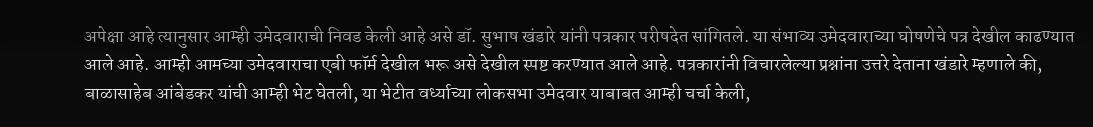अपेक्षा आहे त्यानुसार आम्ही उमेदवाराची निवड केली आहे असे डॉ. सुभाष खंडारे यांनी पत्रकार परीषदेत सांगितले. या संभाव्य उमेदवाराच्या घोषणेचे पत्र देखील काढण्यात आले आहे. आम्ही आमच्या उमेदवाराचा एबी फॉर्म देखील भरू असे देखील स्पष्ट करण्यात आले आहे. पत्रकारांनी विचारलेल्या प्रश्नांना उत्तरे देताना खंडारे म्हणाले की, बाळासाहेब आंबेडकर यांची आम्ही भेट घेतली, या भेटीत वर्ध्याच्या लोकसभा उमेदवार याबाबत आम्ही चर्चा केली,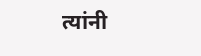त्यांनी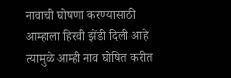नावाची घोषणा करण्यासाठी आम्हाला हिरवी झेंडी दिली आहे त्यामुळे आम्ही नाव घोषित करीत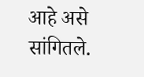आहे असे सांगितले.